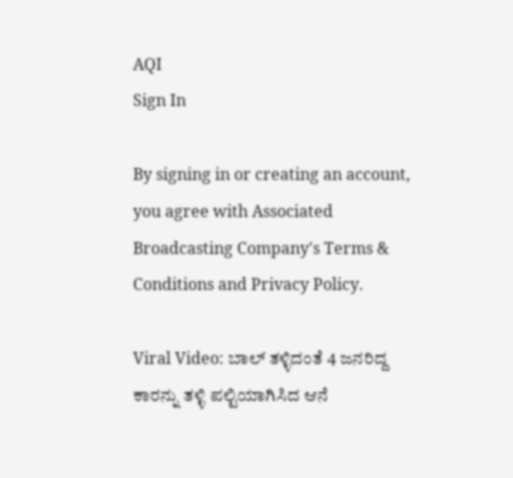AQI
Sign In

By signing in or creating an account, you agree with Associated Broadcasting Company's Terms & Conditions and Privacy Policy.

Viral Video: ಬಾಲ್ ತಳ್ಳಿದಂತೆ 4 ಜನರಿದ್ದ ಕಾರನ್ನು ತಳ್ಳಿ ಪಲ್ಟಿಯಾಗಿಸಿದ ಆನೆ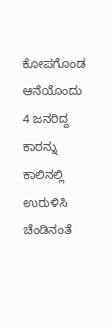ಕೋಪಗೊಂಡ ಆನೆಯೊಂದು 4 ಜನರಿದ್ದ ಕಾರನ್ನು ಕಾಲಿನಲ್ಲಿ ಉರುಳಿಸಿ ಚೆಂಡಿನಂತೆ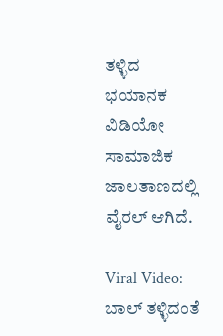ತಳ್ಳಿದ ಭಯಾನಕ ವಿಡಿಯೋ ಸಾಮಾಜಿಕ ಜಾಲತಾಣದಲ್ಲಿ ವೈರಲ್ ಆಗಿದೆ.

Viral Video: ಬಾಲ್ ತಳ್ಳಿದಂತೆ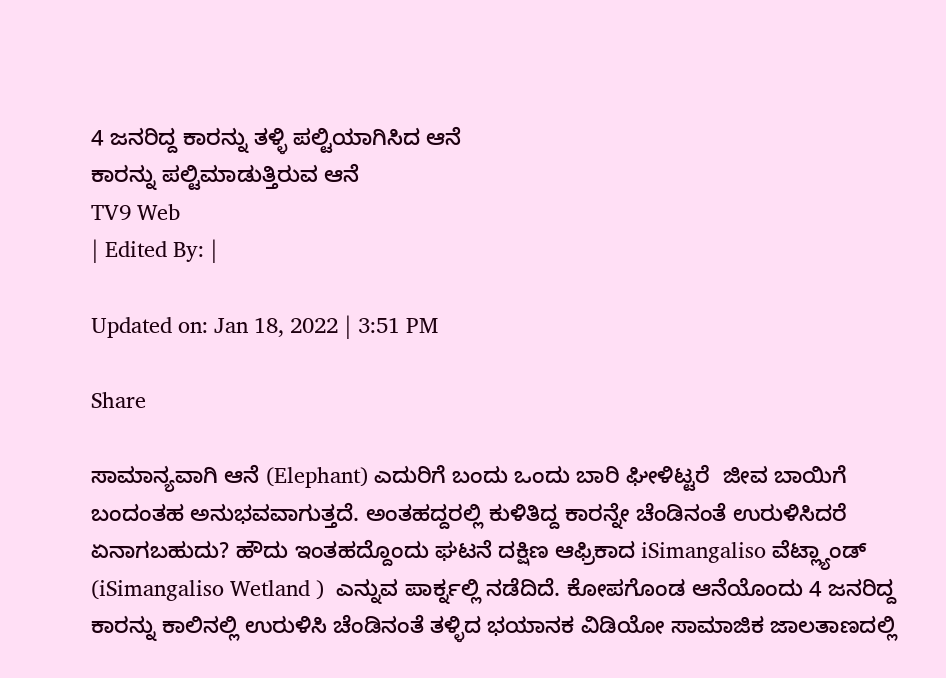4 ಜನರಿದ್ದ ಕಾರನ್ನು ತಳ್ಳಿ ಪಲ್ಟಿಯಾಗಿಸಿದ ಆನೆ
ಕಾರನ್ನು ಪಲ್ಟಿಮಾಡುತ್ತಿರುವ ಆನೆ
TV9 Web
| Edited By: |

Updated on: Jan 18, 2022 | 3:51 PM

Share

ಸಾಮಾನ್ಯವಾಗಿ ಆನೆ (Elephant) ಎದುರಿಗೆ ಬಂದು ಒಂದು ಬಾರಿ ಘೀಳಿಟ್ಟರೆ  ಜೀವ ಬಾಯಿಗೆ ಬಂದಂತಹ ಅನುಭವವಾಗುತ್ತದೆ. ಅಂತಹದ್ದರಲ್ಲಿ ಕುಳಿತಿದ್ದ ಕಾರನ್ನೇ ಚೆಂಡಿನಂತೆ ಉರುಳಿಸಿದರೆ ಏನಾಗಬಹುದು? ಹೌದು ಇಂತಹದ್ದೊಂದು ಘಟನೆ ದಕ್ಷಿಣ ಆಫ್ರಿಕಾದ iSimangaliso ವೆಟ್ಲ್ಯಾಂಡ್ (iSimangaliso Wetland )  ಎನ್ನುವ ಪಾರ್ಕ್ನಲ್ಲಿ ನಡೆದಿದೆ. ಕೋಪಗೊಂಡ ಆನೆಯೊಂದು 4 ಜನರಿದ್ದ ಕಾರನ್ನು ಕಾಲಿನಲ್ಲಿ ಉರುಳಿಸಿ ಚೆಂಡಿನಂತೆ ತಳ್ಳಿದ ಭಯಾನಕ ವಿಡಿಯೋ ಸಾಮಾಜಿಕ ಜಾಲತಾಣದಲ್ಲಿ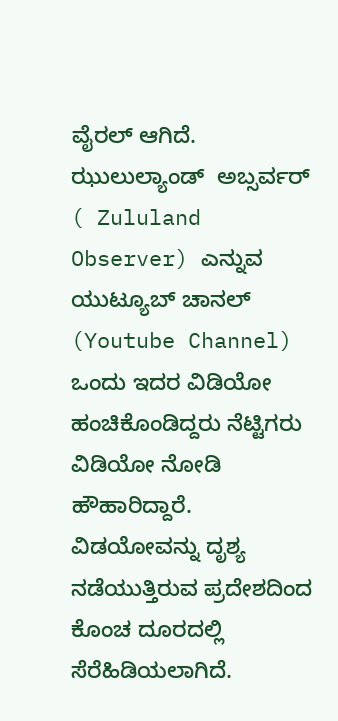ವೈರಲ್ ಆಗಿದೆ. ಝುಲುಲ್ಯಾಂಡ್  ಅಬ್ಸರ್ವರ್ ( Zululand Observer) ಎನ್ನುವ ಯುಟ್ಯೂಬ್ ಚಾನಲ್ (Youtube Channel) ಒಂದು ಇದರ ವಿಡಿಯೋ ಹಂಚಿಕೊಂಡಿದ್ದರು ನೆಟ್ಟಿಗರು ವಿಡಿಯೋ ನೋಡಿ ಹೌಹಾರಿದ್ದಾರೆ. ವಿಡಯೋವನ್ನು ದೃಶ್ಯ ನಡೆಯುತ್ತಿರುವ ಪ್ರದೇಶದಿಂದ ಕೊಂಚ ದೂರದಲ್ಲಿ ಸೆರೆಹಿಡಿಯಲಾಗಿದೆ.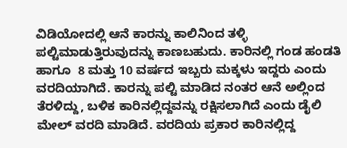ವಿಡಿಯೋದಲ್ಲಿ ಆನೆ ಕಾರನ್ನು ಕಾಲಿನಿಂದ ತಳ್ಳಿ ಪಲ್ಟಿಮಾಡುತ್ತಿರುವುದನ್ನು ಕಾಣಬಹುದು. ಕಾರಿನಲ್ಲಿ ಗಂಡ ಹಂಡತಿ ಹಾಗೂ  8 ಮತ್ತು 10 ವರ್ಷದ ಇಬ್ಬರು ಮಕ್ಕಳು ಇದ್ದರು ಎಂದು ವರದಿಯಾಗಿದೆ. ಕಾರನ್ನು ಪಲ್ಟಿ ಮಾಡಿದ ನಂತರ ಆನೆ ಅಲ್ಲಿಂದ ತೆರಳಿದ್ದು, ಬಳಿಕ ಕಾರಿನಲ್ಲಿದ್ದವನ್ನು ರಕ್ಷಿಸಲಾಗಿದೆ ಎಂದು ಡೈಲಿ ಮೇಲ್ ವರದಿ ಮಾಡಿದೆ. ವರದಿಯ ಪ್ರಕಾರ ಕಾರಿನಲ್ಲಿದ್ದ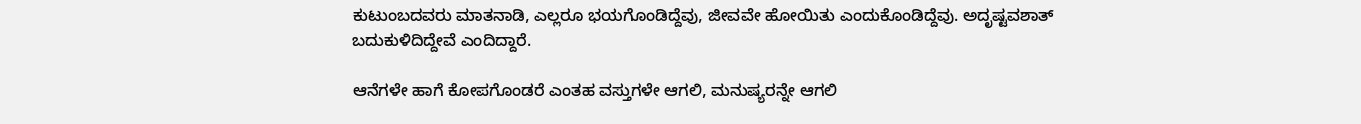ಕುಟುಂಬದವರು ಮಾತನಾಡಿ, ಎಲ್ಲರೂ ಭಯಗೊಂಡಿದ್ದೆವು, ಜೀವವೇ ಹೋಯಿತು ಎಂದುಕೊಂಡಿದ್ದೆವು. ಅದೃಷ್ಟವಶಾತ್ ಬದುಕುಳಿದಿದ್ದೇವೆ ಎಂದಿದ್ದಾರೆ.

ಆನೆಗಳೇ ಹಾಗೆ ಕೋಪಗೊಂಡರೆ ಎಂತಹ ವಸ್ತುಗಳೇ ಆಗಲಿ, ಮನುಷ್ಯರನ್ನೇ ಆಗಲಿ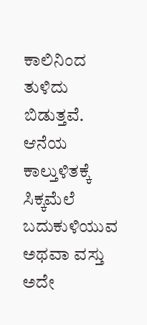ಕಾಲಿನಿಂದ ತುಳಿದು ಬಿಡುತ್ತವೆ. ಆನೆಯ ಕಾಲ್ತುಳಿತಕ್ಕೆ ಸಿಕ್ಕಮೆಲೆ ಬದುಕುಳಿಯುವ ಅಥವಾ ವಸ್ತು ಅದೇ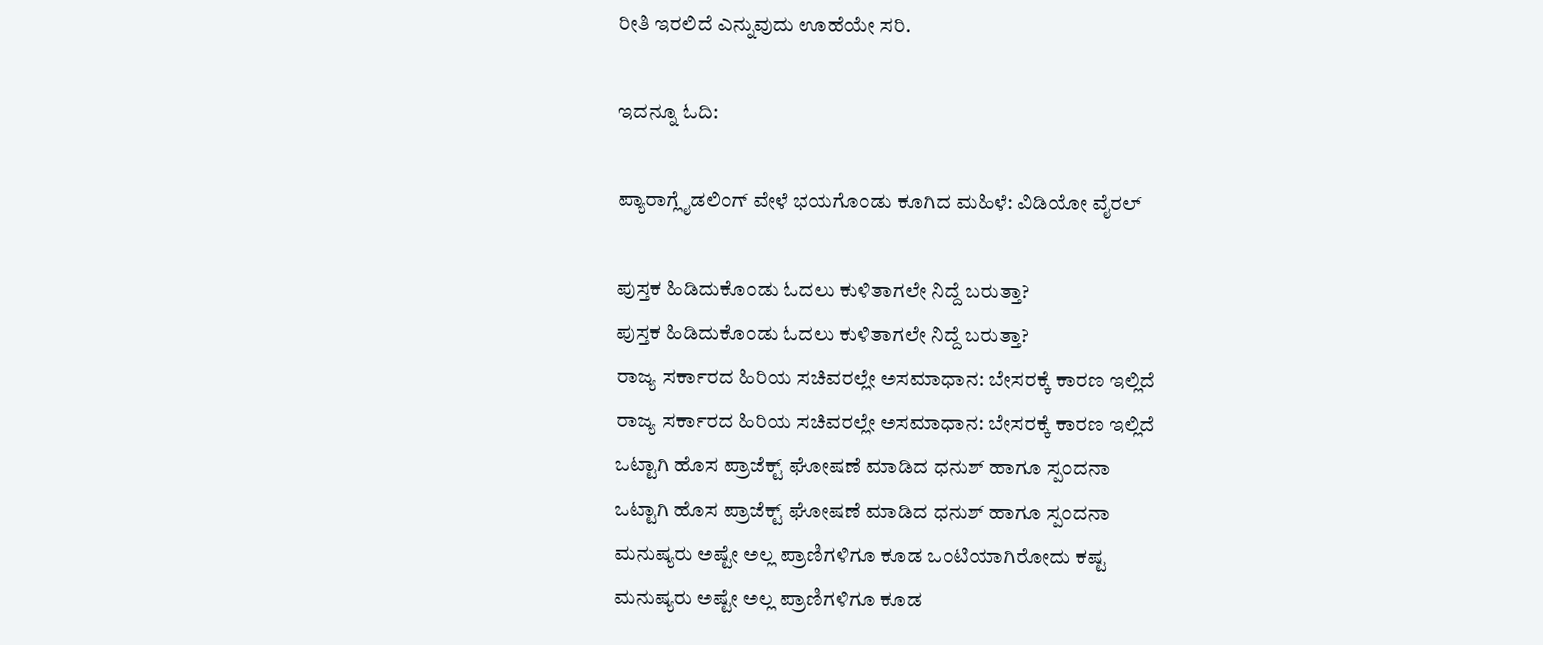ರೀತಿ ಇರಲಿದೆ ಎನ್ನುವುದು ಊಹೆಯೇ ಸರಿ.

ಇದನ್ನೂ ಓದಿ:

ಪ್ಯಾರಾಗ್ಲೈಡಲಿಂಗ್ ವೇಳೆ ಭಯಗೊಂಡು ಕೂಗಿದ ಮಹಿಳೆ: ವಿಡಿಯೋ ವೈರಲ್

ಪುಸ್ತಕ ಹಿಡಿದುಕೊಂಡು ಓದಲು ಕುಳಿತಾಗಲೇ ನಿದ್ದೆ ಬರುತ್ತಾ?
ಪುಸ್ತಕ ಹಿಡಿದುಕೊಂಡು ಓದಲು ಕುಳಿತಾಗಲೇ ನಿದ್ದೆ ಬರುತ್ತಾ?
ರಾಜ್ಯ ಸರ್ಕಾರದ ಹಿರಿಯ ಸಚಿವರಲ್ಲೇ ಅಸಮಾಧಾನ: ಬೇಸರಕ್ಕೆ ಕಾರಣ ಇಲ್ಲಿದೆ
ರಾಜ್ಯ ಸರ್ಕಾರದ ಹಿರಿಯ ಸಚಿವರಲ್ಲೇ ಅಸಮಾಧಾನ: ಬೇಸರಕ್ಕೆ ಕಾರಣ ಇಲ್ಲಿದೆ
ಒಟ್ಟಾಗಿ ಹೊಸ ಪ್ರಾಜೆಕ್ಟ್ ಘೋಷಣೆ ಮಾಡಿದ ಧನುಶ್ ಹಾಗೂ ಸ್ಪಂದನಾ
ಒಟ್ಟಾಗಿ ಹೊಸ ಪ್ರಾಜೆಕ್ಟ್ ಘೋಷಣೆ ಮಾಡಿದ ಧನುಶ್ ಹಾಗೂ ಸ್ಪಂದನಾ
ಮನುಷ್ಯರು ಅಷ್ಟೇ ಅಲ್ಲ ಪ್ರಾಣಿಗಳಿಗೂ ಕೂಡ ಒಂಟಿಯಾಗಿರೋದು ಕಷ್ಟ
ಮನುಷ್ಯರು ಅಷ್ಟೇ ಅಲ್ಲ ಪ್ರಾಣಿಗಳಿಗೂ ಕೂಡ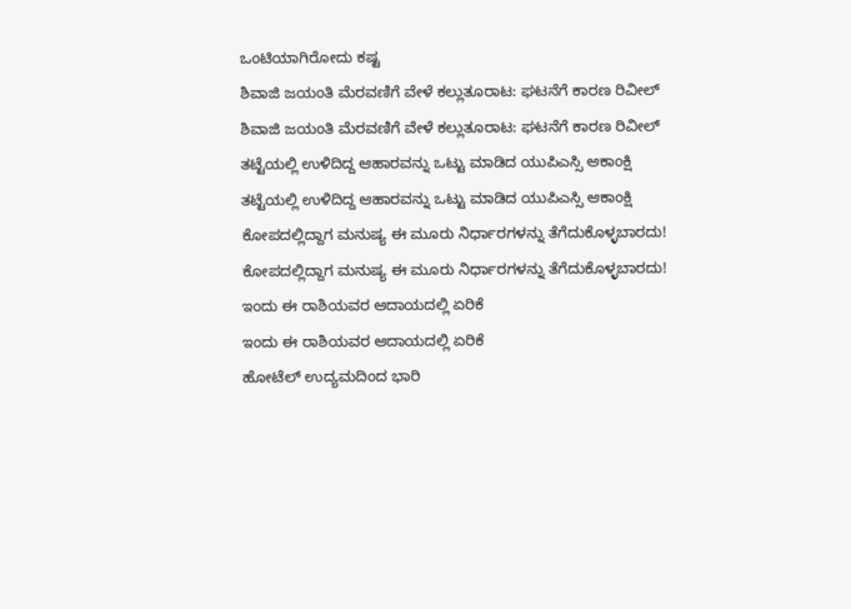ಒಂಟಿಯಾಗಿರೋದು ಕಷ್ಟ
ಶಿವಾಜಿ ಜಯಂತಿ ಮೆರವಣಿಗೆ ವೇಳೆ ಕಲ್ಲುತೂರಾಟ: ಘಟನೆಗೆ ಕಾರಣ ರಿವೀಲ್
ಶಿವಾಜಿ ಜಯಂತಿ ಮೆರವಣಿಗೆ ವೇಳೆ ಕಲ್ಲುತೂರಾಟ: ಘಟನೆಗೆ ಕಾರಣ ರಿವೀಲ್
ತಟ್ಟೆಯಲ್ಲಿ ಉಳಿದಿದ್ದ ಆಹಾರವನ್ನು ಒಟ್ಟು ಮಾಡಿದ ಯುಪಿಎಸ್ಸಿ ಆಕಾಂಕ್ಷಿ
ತಟ್ಟೆಯಲ್ಲಿ ಉಳಿದಿದ್ದ ಆಹಾರವನ್ನು ಒಟ್ಟು ಮಾಡಿದ ಯುಪಿಎಸ್ಸಿ ಆಕಾಂಕ್ಷಿ
ಕೋಪದಲ್ಲಿದ್ದಾಗ ಮನುಷ್ಯ ಈ ಮೂರು ನಿರ್ಧಾರಗಳನ್ನು ತೆಗೆದುಕೊಳ್ಳಬಾರದು!
ಕೋಪದಲ್ಲಿದ್ದಾಗ ಮನುಷ್ಯ ಈ ಮೂರು ನಿರ್ಧಾರಗಳನ್ನು ತೆಗೆದುಕೊಳ್ಳಬಾರದು!
ಇಂದು ಈ ರಾಶಿಯವರ ಆದಾಯದಲ್ಲಿ ಏರಿಕೆ
ಇಂದು ಈ ರಾಶಿಯವರ ಆದಾಯದಲ್ಲಿ ಏರಿಕೆ
ಹೋಟೆಲ್ ಉದ್ಯಮದಿಂದ ಭಾರಿ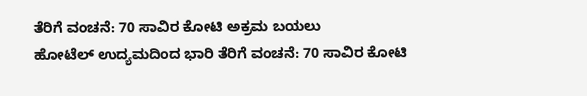ತೆರಿಗೆ ವಂಚನೆ: 70 ಸಾವಿರ ಕೋಟಿ ಅಕ್ರಮ ಬಯಲು
ಹೋಟೆಲ್ ಉದ್ಯಮದಿಂದ ಭಾರಿ ತೆರಿಗೆ ವಂಚನೆ: 70 ಸಾವಿರ ಕೋಟಿ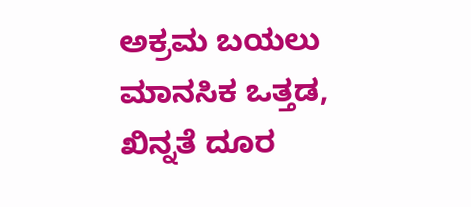ಅಕ್ರಮ ಬಯಲು
ಮಾನಸಿಕ ಒತ್ತಡ, ಖಿನ್ನತೆ ದೂರ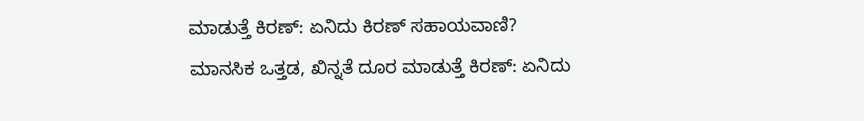ಮಾಡುತ್ತೆ ಕಿರಣ್: ಏನಿದು ಕಿರಣ್ ಸಹಾಯವಾಣಿ?
ಮಾನಸಿಕ ಒತ್ತಡ, ಖಿನ್ನತೆ ದೂರ ಮಾಡುತ್ತೆ ಕಿರಣ್: ಏನಿದು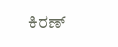ಕಿರಣ್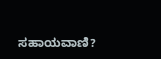ಸಹಾಯವಾಣಿ?